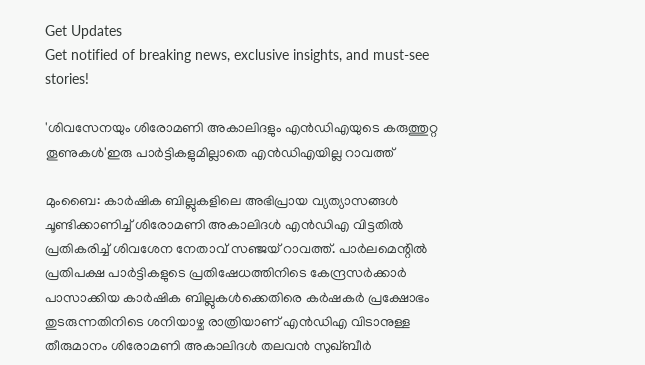Get Updates
Get notified of breaking news, exclusive insights, and must-see stories!

'ശിവസേനയും ശിരോമണി അകാലിദളും എൻഡിഎയുടെ കരുത്തുറ്റ തൂണുകൾ'ഇരു പാർട്ടികളുമില്ലാതെ എൻഡിഎയില്ല റാവത്ത്

മുംബൈ: കാർഷിക ബില്ലുകളിലെ അഭിപ്രായ വ്യത്യാസങ്ങൾ ചൂണ്ടിക്കാണിച്ച് ശിരോമണി അകാലിദൾ എൻഡിഎ വിട്ടതിൽ പ്രതികരിച്ച് ശിവശേന നേതാവ് സഞ്ജയ് റാവത്ത്. പാർലമെന്റിൽ പ്രതിപക്ഷ പാർട്ടികളുടെ പ്രതിഷേധത്തിനിടെ കേന്ദ്രസർക്കാർ പാസാക്കിയ കാർഷിക ബില്ലുകൾക്കെതിരെ കർഷകർ പ്രക്ഷോഭം തുടരുന്നതിനിടെ ശനിയാഴ്ച രാത്രിയാണ് എൻഡിഎ വിടാനുള്ള തീരുമാനം ശിരോമണി അകാലിദൾ തലവൻ സുഖ്ബീർ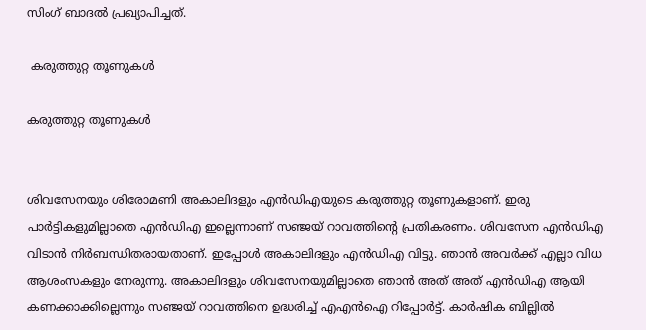സിംഗ് ബാദൽ പ്രഖ്യാപിച്ചത്.

 കരുത്തുറ്റ തൂണുകൾ

കരുത്തുറ്റ തൂണുകൾ


ശിവസേനയും ശിരോമണി അകാലിദളും എൻഡിഎയുടെ കരുത്തുറ്റ തൂണുകളാണ്. ഇരു പാർട്ടികളുമില്ലാതെ എൻഡിഎ ഇല്ലെന്നാണ് സഞ്ജയ് റാവത്തിന്റെ പ്രതികരണം. ശിവസേന എൻഡിഎ വിടാൻ നിർബന്ധിതരായതാണ്. ഇപ്പോൾ അകാലിദളും എൻഡിഎ വിട്ടു. ഞാൻ അവർക്ക് എല്ലാ വിധ ആശംസകളും നേരുന്നു. അകാലിദളും ശിവസേനയുമില്ലാതെ ഞാൻ അത് അത് എൻഡിഎ ആയി കണക്കാക്കില്ലെന്നും സഞ്ജയ് റാവത്തിനെ ഉദ്ധരിച്ച് എഎൻഐ റിപ്പോർട്ട്. കാർഷിക ബില്ലിൽ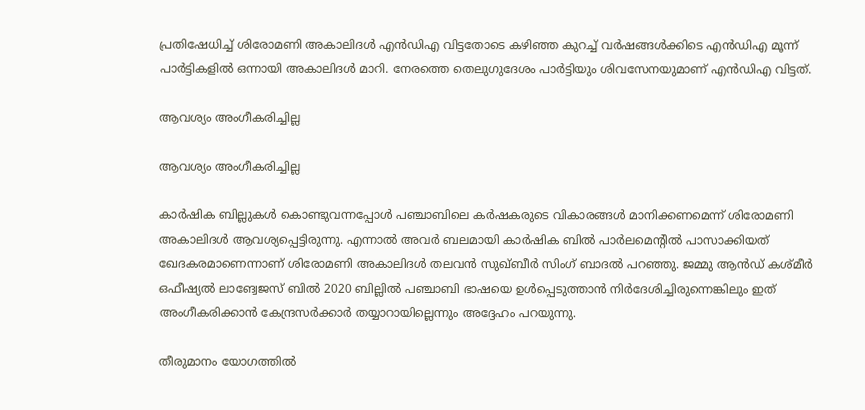പ്രതിഷേധിച്ച് ശിരോമണി അകാലിദൾ എൻഡിഎ വിട്ടതോടെ കഴിഞ്ഞ കുറച്ച് വർഷങ്ങൾക്കിടെ എൻഡിഎ മൂന്ന് പാർട്ടികളിൽ ഒന്നായി അകാലിദൾ മാറി. നേരത്തെ തെലുഗുദേശം പാർട്ടിയും ശിവസേനയുമാണ് എൻഡിഎ വിട്ടത്.

ആവശ്യം അംഗീകരിച്ചില്ല

ആവശ്യം അംഗീകരിച്ചില്ല

കാർഷിക ബില്ലുകൾ കൊണ്ടുവന്നപ്പോൾ പഞ്ചാബിലെ കർഷകരുടെ വികാരങ്ങൾ മാനിക്കണമെന്ന് ശിരോമണി അകാലിദൾ ആവശ്യപ്പെട്ടിരുന്നു. എന്നാൽ അവർ ബലമായി കാർഷിക ബിൽ പാർലമെന്റിൽ പാസാക്കിയത് ഖേദകരമാണെന്നാണ് ശിരോമണി അകാലിദൾ തലവൻ സുഖ്ബീർ സിംഗ് ബാദൽ പറഞ്ഞു. ജമ്മു ആൻഡ് കശ്മീർ ഒഫീഷ്യൽ ലാങ്വേജസ് ബിൽ 2020 ബില്ലിൽ പഞ്ചാബി ഭാഷയെ ഉൾപ്പെടുത്താൻ നിർദേശിച്ചിരുന്നെങ്കിലും ഇത് അംഗീകരിക്കാൻ കേന്ദ്രസർക്കാർ തയ്യാറായില്ലെന്നും അദ്ദേഹം പറയുന്നു.

തീരുമാനം യോഗത്തിൽ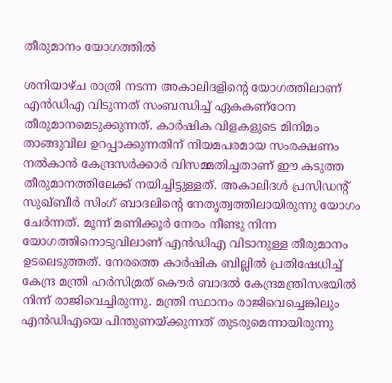തീരുമാനം യോഗത്തിൽ

ശനിയാഴ്ച രാത്രി നടന്ന അകാലിദളിന്റെ യോഗത്തിലാണ് എൻഡിഎ വിടുന്നത് സംബന്ധിച്ച് ഏകകണ്ഠേന തീരുമാനമെടുക്കുന്നത്. കാർഷിക വിളകളുടെ മിനിമം താങ്ങുവില ഉറപ്പാക്കുന്നതിന് നിയമപരമായ സംരക്ഷണം നൽകാൻ കേന്ദ്രസർക്കാർ വിസമ്മതിച്ചതാണ് ഈ കടുത്ത തീരുമാനത്തിലേക്ക് നയിച്ചിട്ടുള്ളത്. അകാലിദൾ പ്രസിഡന്റ് സുഖ്ബീർ സിംഗ് ബാദലിന്റെ നേതൃത്വത്തിലായിരുന്നു യോഗം ചേർന്നത്. മൂന്ന് മണിക്കൂർ നേരം നീണ്ടു നിന്ന യോഗത്തിനൊടുവിലാണ് എൻഡിഎ വിടാനുള്ള തീരുമാനം ഉടലെടുത്തത്. നേരത്തെ കാർഷിക ബില്ലിൽ പ്രതിഷേധിച്ച് കേന്ദ്ര മന്ത്രി ഹർസിമ്രത് കൌർ ബാദൽ കേന്ദ്രമന്ത്രിസഭയിൽ നിന്ന് രാജിവെച്ചിരുന്നു. മന്ത്രി സ്ഥാനം രാജിവെച്ചെങ്കിലും എൻഡിഎയെ പിന്തുണയ്ക്കുന്നത് തുടരുമെന്നായിരുന്നു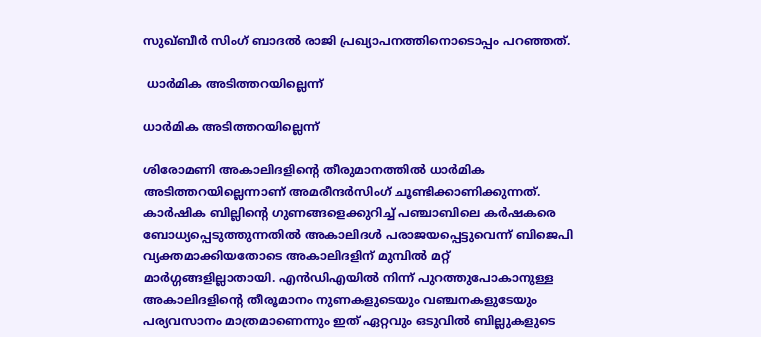സുഖ്ബീർ സിംഗ് ബാദൽ രാജി പ്രഖ്യാപനത്തിനൊടൊപ്പം പറഞ്ഞത്.

 ധാർമിക അടിത്തറയില്ലെന്ന്

ധാർമിക അടിത്തറയില്ലെന്ന്

ശിരോമണി അകാലിദളിന്റെ തീരുമാനത്തിൽ ധാർമിക അടിത്തറയില്ലെന്നാണ് അമരീന്ദർസിംഗ് ചൂണ്ടിക്കാണിക്കുന്നത്. കാർഷിക ബില്ലിന്റെ ഗുണങ്ങളെക്കുറിച്ച് പഞ്ചാബിലെ കർഷകരെ ബോധ്യപ്പെടുത്തുന്നതിൽ അകാലിദൾ പരാജയപ്പെട്ടുവെന്ന് ബിജെപി വ്യക്തമാക്കിയതോടെ അകാലിദളിന് മുമ്പിൽ മറ്റ് മാർഗ്ഗങ്ങളില്ലാതായി. എൻഡിഎയിൽ നിന്ന് പുറത്തുപോകാനുള്ള അകാലിദളിന്റെ തീരൂമാനം നുണകളുടെയും വഞ്ചനകളുടേയും പര്യവസാനം മാത്രമാണെന്നും ഇത് ഏറ്റവും ഒടുവിൽ ബില്ലുകളുടെ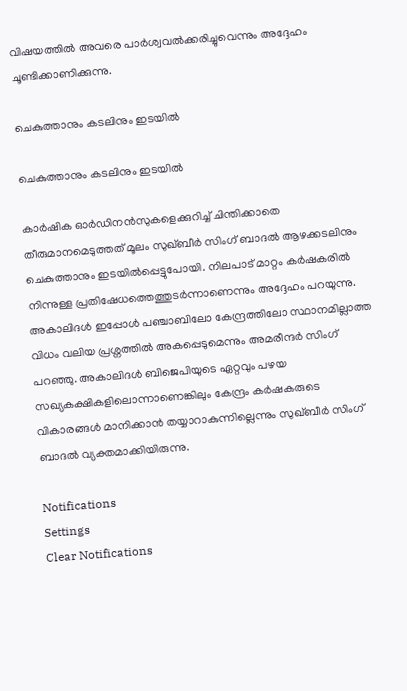വിഷയത്തിൽ അവരെ പാർശ്വവൽക്കരിച്ചുവെന്നും അദ്ദേഹം ചൂണ്ടിക്കാണിക്കുന്നു.

ചെകുത്താനും കടലിനും ഇടയിൽ

ചെകുത്താനും കടലിനും ഇടയിൽ

കാർഷിക ഓർഡിനൻസുകളെക്കുറിച്ച് ചിന്തിക്കാതെ തീരുമാനമെടുത്തത് മൂലം സുഖ്ബീർ സിംഗ് ബാദൽ ആഴക്കടലിനും ചെകുത്താനും ഇടയിൽപ്പെട്ടുപോയി. നിലപാട് മാറ്റം കർഷകരിൽ നിന്നുള്ള പ്രതിഷേധത്തെത്തുടർന്നാണെന്നും അദ്ദേഹം പറയുന്നു. അകാലിദൾ ഇപ്പോൾ പഞ്ചാബിലോ കേന്ദ്രത്തിലോ സ്ഥാനമില്ലാത്ത വിധം വലിയ പ്രശ്നത്തിൽ അകപ്പെടുമെന്നും അമരീന്ദർ സിംഗ് പറഞ്ഞു. അകാലിദൾ ബിജെപിയുടെ ഏറ്റവും പഴയ സഖ്യകക്ഷികളിലൊന്നാണെങ്കിലും കേന്ദ്രം കർഷകരുടെ വികാരങ്ങൾ മാനിക്കാൻ തയ്യാറാകുന്നില്ലെന്നും സുഖ്ബീർ സിംഗ് ബാദൽ വ്യക്തമാക്കിയിരുന്നു.

Notifications
Settings
Clear Notifications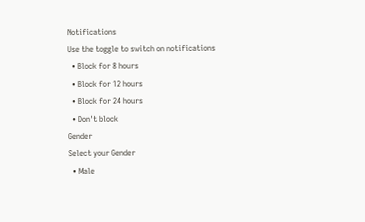Notifications
Use the toggle to switch on notifications
  • Block for 8 hours
  • Block for 12 hours
  • Block for 24 hours
  • Don't block
Gender
Select your Gender
  • Male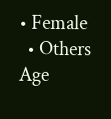• Female
  • Others
Age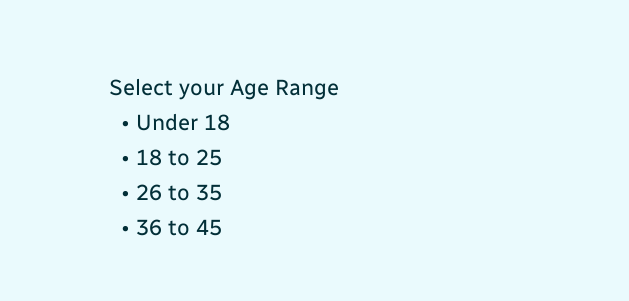Select your Age Range
  • Under 18
  • 18 to 25
  • 26 to 35
  • 36 to 45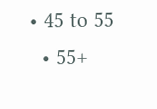• 45 to 55
  • 55+